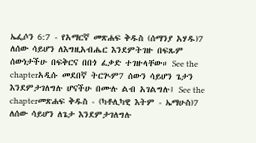ኤፌሶን 6:7 - የአማርኛ መጽሐፍ ቅዱስ (ሰማንያ አሃዱ)7 ለሰው ሳይሆን ለእግዚአብሔር እንደምትገዙ በፍጹም ሰውነታችሁ በፍቅርና በበጎ ፈቃድ ተገዙላቸው። See the chapterአዲሱ መደበኛ ትርጒም7 ሰውን ሳይሆን ጌታን እንደምታገለግሉ ሆናችሁ በሙሉ ልብ አገልግሉ፤ See the chapterመጽሐፍ ቅዱስ - (ካቶሊካዊ እትም - ኤማሁስ)7 ለሰው ሳይሆን ለጌታ እንደምታገለግሉ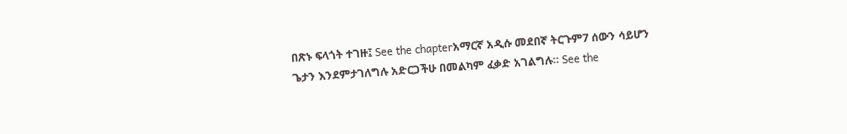በጽኑ ፍላጎት ተገዙ፤ See the chapterአማርኛ አዲሱ መደበኛ ትርጉም7 ሰውን ሳይሆን ጌታን እንደምታገለግሉ አድርጋችሁ በመልካም ፈቃድ አገልግሉ። See the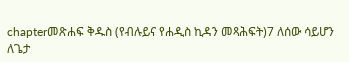chapterመጽሐፍ ቅዱስ (የብሉይና የሐዲስ ኪዳን መጻሕፍት)7 ለሰው ሳይሆን ለጌታ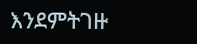እንደምትገዙ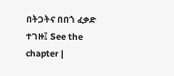በትጋትና በበጎ ፈቃድ ተገዙ፤ See the chapter |